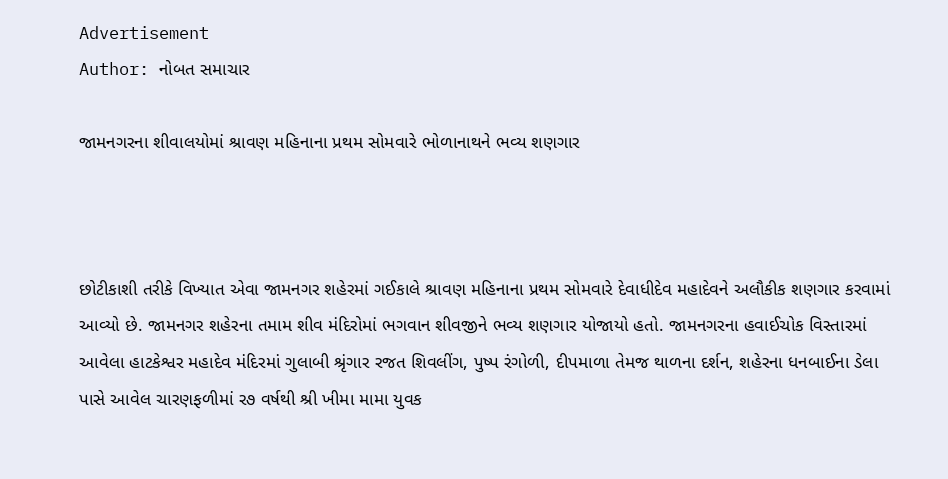Advertisement
Author: નોબત સમાચાર

જામનગરના શીવાલયોમાં શ્રાવણ મહિનાના પ્રથમ સોમવારે ભોળાનાથને ભવ્ય શણગાર



છોટીકાશી તરીકે વિખ્યાત એવા જામનગર શહેરમાં ગઈકાલે શ્રાવણ મહિનાના પ્રથમ સોમવારે દેવાધીદેવ મહાદેવને અલૌકીક શણગાર કરવામાં આવ્યો છે. જામનગર શહેરના તમામ શીવ મંદિરોમાં ભગવાન શીવજીને ભવ્ય શણગાર યોજાયો હતો. જામનગરના હવાઈચોક વિસ્તારમાં આવેલા હાટકેશ્વર મહાદેવ મંદિરમાં ગુલાબી શ્રૃંગાર રજત શિવલીંગ, પુષ્પ રંગોળી, દીપમાળા તેમજ થાળના દર્શન, શહેરના ધનબાઈના ડેલા પાસે આવેલ ચારણફળીમાં ર૭ વર્ષથી શ્રી ખીમા મામા યુવક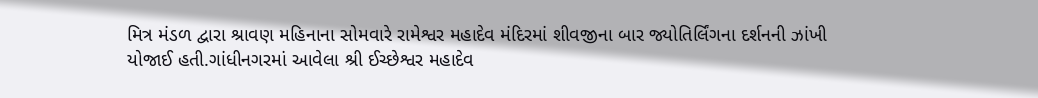મિત્ર મંડળ દ્વારા શ્રાવણ મહિનાના સોમવારે રામેશ્વર મહાદેવ મંદિરમાં શીવજીના બાર જ્યોતિર્લિંગના દર્શનની ઝાંખી યોજાઈ હતી.ગાંધીનગરમાં આવેલા શ્રી ઈચ્છેશ્વર મહાદેવ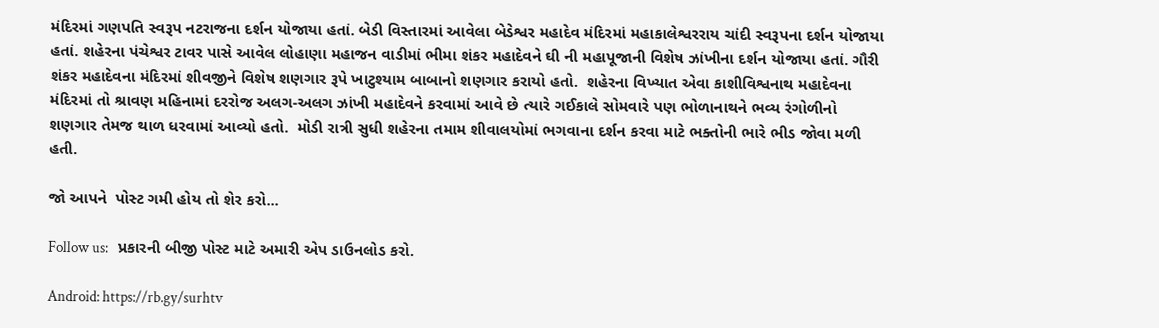મંદિરમાં ગણપતિ સ્વરૂપ નટરાજના દર્શન યોજાયા હતાં. બેડી વિસ્તારમાં આવેલા બેડેશ્વર મહાદેવ મંદિરમાં મહાકાલેશ્વરરાય ચાંદી સ્વરૂપના દર્શન યોજાયા હતાં. શહેરના પંચેશ્વર ટાવર પાસે આવેલ લોહાણા મહાજન વાડીમાં ભીમા શંકર મહાદેવને ઘી ની મહાપૂજાની વિશેષ ઝાંખીના દર્શન યોજાયા હતાં. ગૌરી શંકર મહાદેવના મંદિરમાં શીવજીને વિશેષ શણગાર રૂપે ખાટુશ્યામ બાબાનો શણગાર કરાયો હતો.  શહેરના વિખ્યાત એવા કાશીવિશ્વનાથ મહાદેવના મંદિરમાં તો શ્રાવણ મહિનામાં દરરોજ અલગ-અલગ ઝાંખી મહાદેવને કરવામાં આવે છે ત્યારે ગઈકાલે સોમવારે પણ ભોળાનાથને ભવ્ય રંગોળીનો શણગાર તેમજ થાળ ધરવામાં આવ્યો હતો.  મોડી રાત્રી સુધી શહેરના તમામ શીવાલયોમાં ભગવાના દર્શન કરવા માટે ભક્તોની ભારે ભીડ જોવા મળી હતી.

જો આપને  પોસ્ટ ગમી હોય તો શેર કરો...

Follow us:   પ્રકારની બીજી પોસ્ટ માટે અમારી એપ ડાઉનલોડ કરો.

Android: https://rb.gy/surhtv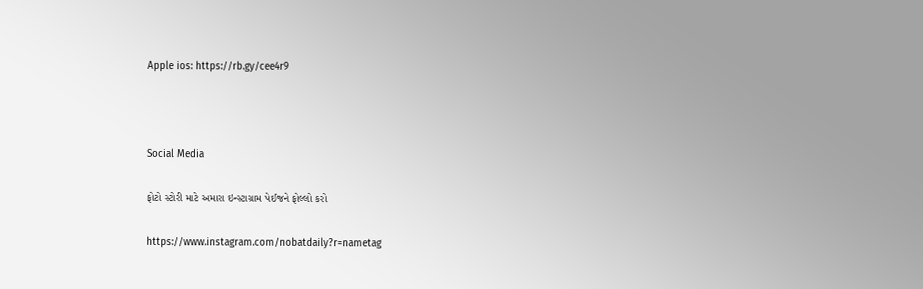Apple ios: https://rb.gy/cee4r9



Social Media

ફોટો સ્ટોરી માટે અમારા ઇન્સ્ટાગ્રામ પેઈજને ફોલ્લો કરો

https://www.instagram.com/nobatdaily?r=nametag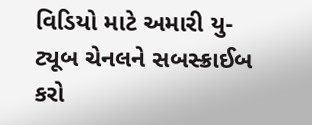વિડિયો માટે અમારી યુ-ટ્યૂબ ચેનલને સબસ્ક્રાઈબ કરો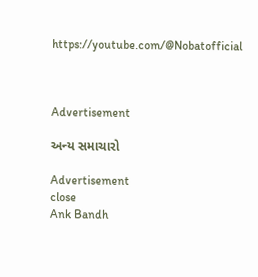https://youtube.com/@Nobatofficial



Advertisement

અન્ય સમાચારો

Advertisement
close
Ank Bandh